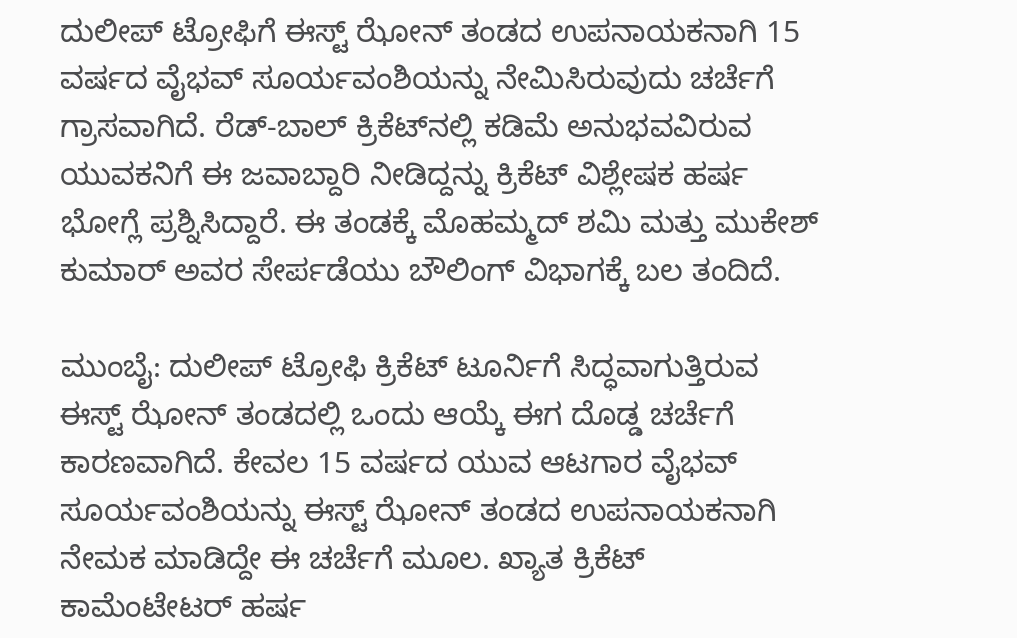ದುಲೀಪ್ ಟ್ರೋಫಿಗೆ ಈಸ್ಟ್ ಝೋನ್ ತಂಡದ ಉಪನಾಯಕನಾಗಿ 15 ವರ್ಷದ ವೈಭವ್ ಸೂರ್ಯವಂಶಿಯನ್ನು ನೇಮಿಸಿರುವುದು ಚರ್ಚೆಗೆ ಗ್ರಾಸವಾಗಿದೆ. ರೆಡ್-ಬಾಲ್ ಕ್ರಿಕೆಟ್‌ನಲ್ಲಿ ಕಡಿಮೆ ಅನುಭವವಿರುವ ಯುವಕನಿಗೆ ಈ ಜವಾಬ್ದಾರಿ ನೀಡಿದ್ದನ್ನು ಕ್ರಿಕೆಟ್ ವಿಶ್ಲೇಷಕ ಹರ್ಷ ಭೋಗ್ಲೆ ಪ್ರಶ್ನಿಸಿದ್ದಾರೆ. ಈ ತಂಡಕ್ಕೆ ಮೊಹಮ್ಮದ್ ಶಮಿ ಮತ್ತು ಮುಕೇಶ್ ಕುಮಾರ್ ಅವರ ಸೇರ್ಪಡೆಯು ಬೌಲಿಂಗ್ ವಿಭಾಗಕ್ಕೆ ಬಲ ತಂದಿದೆ.

ಮುಂಬೈ: ದುಲೀಪ್ ಟ್ರೋಫಿ ಕ್ರಿಕೆಟ್ ಟೂರ್ನಿಗೆ ಸಿದ್ಧವಾಗುತ್ತಿರುವ ಈಸ್ಟ್ ಝೋನ್ ತಂಡದಲ್ಲಿ ಒಂದು ಆಯ್ಕೆ ಈಗ ದೊಡ್ಡ ಚರ್ಚೆಗೆ ಕಾರಣವಾಗಿದೆ. ಕೇವಲ 15 ವರ್ಷದ ಯುವ ಆಟಗಾರ ವೈಭವ್ ಸೂರ್ಯವಂಶಿಯನ್ನು ಈಸ್ಟ್‌ ಝೋನ್ ತಂಡದ ಉಪನಾಯಕನಾಗಿ ನೇಮಕ ಮಾಡಿದ್ದೇ ಈ ಚರ್ಚೆಗೆ ಮೂಲ. ಖ್ಯಾತ ಕ್ರಿಕೆಟ್ ಕಾಮೆಂಟೇಟರ್ ಹರ್ಷ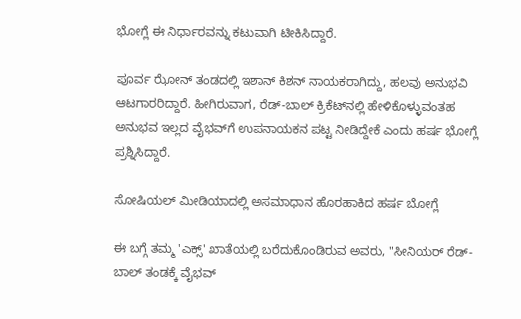ಭೋಗ್ಲೆ ಈ ನಿರ್ಧಾರವನ್ನು ಕಟುವಾಗಿ ಟೀಕಿಸಿದ್ದಾರೆ.

ಪೂರ್ವ ಝೋನ್ ತಂಡದಲ್ಲಿ ಇಶಾನ್ ಕಿಶನ್ ನಾಯಕರಾಗಿದ್ದು, ಹಲವು ಅನುಭವಿ ಆಟಗಾರರಿದ್ದಾರೆ. ಹೀಗಿರುವಾಗ, ರೆಡ್-ಬಾಲ್ ಕ್ರಿಕೆಟ್‌ನಲ್ಲಿ ಹೇಳಿಕೊಳ್ಳುವಂತಹ ಅನುಭವ ಇಲ್ಲದ ವೈಭವ್‌ಗೆ ಉಪನಾಯಕನ ಪಟ್ಟ ನೀಡಿದ್ದೇಕೆ ಎಂದು ಹರ್ಷ ಭೋಗ್ಲೆ ಪ್ರಶ್ನಿಸಿದ್ದಾರೆ.

ಸೋಷಿಯಲ್ ಮೀಡಿಯಾದಲ್ಲಿ ಅಸಮಾಧಾನ ಹೊರಹಾಕಿದ ಹರ್ಷ ಬೋಗ್ಲೆ

ಈ ಬಗ್ಗೆ ತಮ್ಮ 'ಎಕ್ಸ್' ಖಾತೆಯಲ್ಲಿ ಬರೆದುಕೊಂಡಿರುವ ಅವರು, "ಸೀನಿಯರ್ ರೆಡ್-ಬಾಲ್ ತಂಡಕ್ಕೆ ವೈಭವ್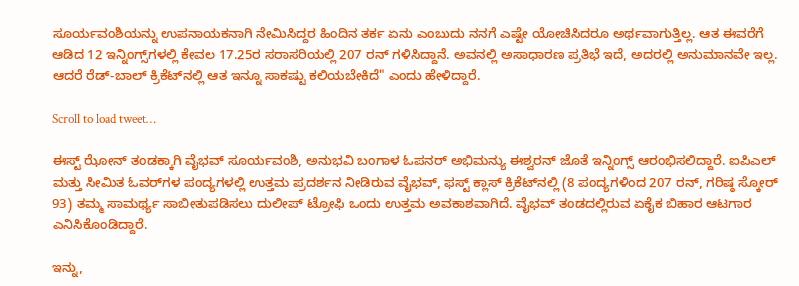ಸೂರ್ಯವಂಶಿಯನ್ನು ಉಪನಾಯಕನಾಗಿ ನೇಮಿಸಿದ್ದರ ಹಿಂದಿನ ತರ್ಕ ಏನು ಎಂಬುದು ನನಗೆ ಎಷ್ಟೇ ಯೋಚಿಸಿದರೂ ಅರ್ಥವಾಗುತ್ತಿಲ್ಲ. ಆತ ಈವರೆಗೆ ಆಡಿದ 12 ಇನ್ನಿಂಗ್ಸ್‌ಗಳಲ್ಲಿ ಕೇವಲ 17.25ರ ಸರಾಸರಿಯಲ್ಲಿ 207 ರನ್ ಗಳಿಸಿದ್ದಾನೆ. ಅವನಲ್ಲಿ ಅಸಾಧಾರಣ ಪ್ರತಿಭೆ ಇದೆ, ಅದರಲ್ಲಿ ಅನುಮಾನವೇ ಇಲ್ಲ. ಆದರೆ ರೆಡ್-ಬಾಲ್ ಕ್ರಿಕೆಟ್‌ನಲ್ಲಿ ಆತ ಇನ್ನೂ ಸಾಕಷ್ಟು ಕಲಿಯಬೇಕಿದೆ" ಎಂದು ಹೇಳಿದ್ದಾರೆ.

Scroll to load tweet…

ಈಸ್ಟ್ ಝೋನ್ ತಂಡಕ್ಕಾಗಿ ವೈಭವ್ ಸೂರ್ಯವಂಶಿ, ಅನುಭವಿ ಬಂಗಾಳ ಓಪನರ್ ಅಭಿಮನ್ಯು ಈಶ್ವರನ್ ಜೊತೆ ಇನ್ನಿಂಗ್ಸ್ ಆರಂಭಿಸಲಿದ್ದಾರೆ. ಐಪಿಎಲ್ ಮತ್ತು ಸೀಮಿತ ಓವರ್‌ಗಳ ಪಂದ್ಯಗಳಲ್ಲಿ ಉತ್ತಮ ಪ್ರದರ್ಶನ ನೀಡಿರುವ ವೈಭವ್, ಫಸ್ಟ್ ಕ್ಲಾಸ್ ಕ್ರಿಕೆಟ್‌ನಲ್ಲಿ (8 ಪಂದ್ಯಗಳಿಂದ 207 ರನ್, ಗರಿಷ್ಠ ಸ್ಕೋರ್ 93) ತಮ್ಮ ಸಾಮರ್ಥ್ಯ ಸಾಬೀತುಪಡಿಸಲು ದುಲೀಪ್ ಟ್ರೋಫಿ ಒಂದು ಉತ್ತಮ ಅವಕಾಶವಾಗಿದೆ. ವೈಭವ್‌ ತಂಡದಲ್ಲಿರುವ ಏಕೈಕ ಬಿಹಾರ ಆಟಗಾರ ಎನಿಸಿಕೊಂಡಿದ್ದಾರೆ.

ಇನ್ನು,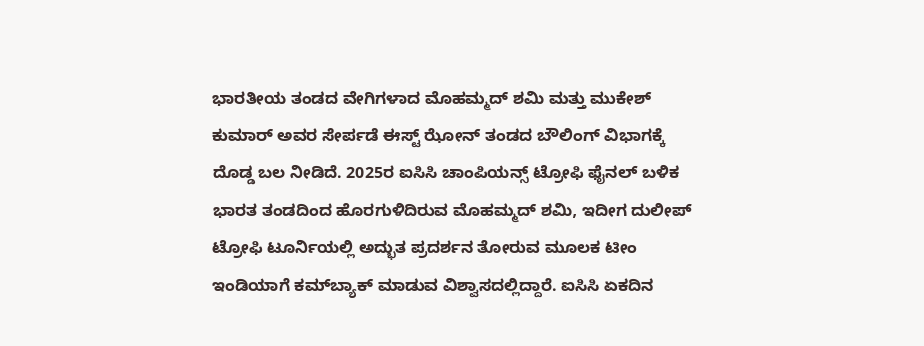ಭಾರತೀಯ ತಂಡದ ವೇಗಿಗಳಾದ ಮೊಹಮ್ಮದ್ ಶಮಿ ಮತ್ತು ಮುಕೇಶ್ ಕುಮಾರ್ ಅವರ ಸೇರ್ಪಡೆ ಈಸ್ಟ್ ಝೋನ್ ತಂಡದ ಬೌಲಿಂಗ್ ವಿಭಾಗಕ್ಕೆ ದೊಡ್ಡ ಬಲ ನೀಡಿದೆ. 2025ರ ಐಸಿಸಿ ಚಾಂಪಿಯನ್ಸ್ ಟ್ರೋಫಿ ಫೈನಲ್ ಬಳಿಕ ಭಾರತ ತಂಡದಿಂದ ಹೊರಗುಳಿದಿರುವ ಮೊಹಮ್ಮದ್ ಶಮಿ, ಇದೀಗ ದುಲೀಪ್ ಟ್ರೋಫಿ ಟೂರ್ನಿಯಲ್ಲಿ ಅದ್ಭುತ ಪ್ರದರ್ಶನ ತೋರುವ ಮೂಲಕ ಟೀಂ ಇಂಡಿಯಾಗೆ ಕಮ್‌ಬ್ಯಾಕ್ ಮಾಡುವ ವಿಶ್ವಾಸದಲ್ಲಿದ್ದಾರೆ. ಐಸಿಸಿ ಏಕದಿನ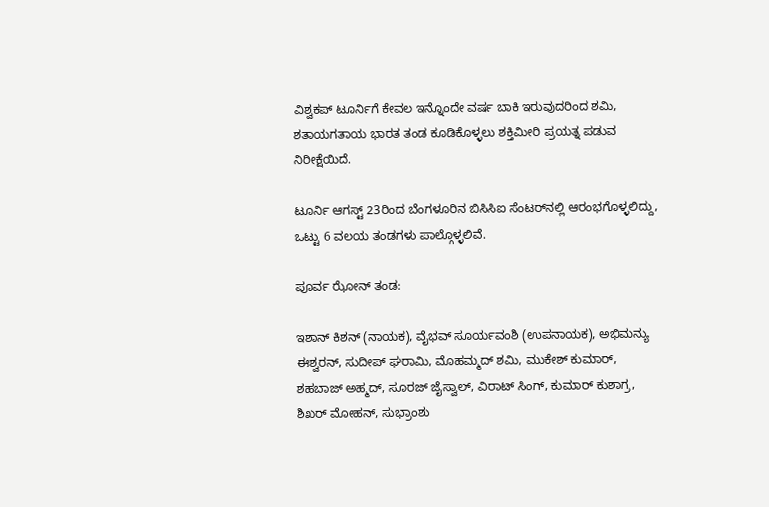ವಿಶ್ವಕಪ್ ಟೂರ್ನಿಗೆ ಕೇವಲ ಇನ್ನೊಂದೇ ವರ್ಷ ಬಾಕಿ ಇರುವುದರಿಂದ ಶಮಿ, ಶತಾಯಗತಾಯ ಭಾರತ ತಂಡ ಕೂಡಿಕೊಳ್ಳಲು ಶಕ್ತಿಮೀರಿ ಪ್ರಯತ್ನ ಪಡುವ ನಿರೀಕ್ಷೆಯಿದೆ.

ಟೂರ್ನಿ ಆಗಸ್ಟ್ 23ರಿಂದ ಬೆಂಗಳೂರಿನ ಬಿಸಿಸಿಐ ಸೆಂಟರ್‌ನಲ್ಲಿ ಆರಂಭಗೊಳ್ಳಲಿದ್ದು, ಒಟ್ಟು 6 ವಲಯ ತಂಡಗಳು ಪಾಲ್ಗೊಳ್ಳಲಿವೆ.

ಪೂರ್ವ ಝೋನ್ ತಂಡ:

ಇಶಾನ್ ಕಿಶನ್ (ನಾಯಕ), ವೈಭವ್ ಸೂರ್ಯವಂಶಿ (ಉಪನಾಯಕ), ಅಭಿಮನ್ಯು ಈಶ್ವರನ್, ಸುದೀಪ್ ಘರಾಮಿ, ಮೊಹಮ್ಮದ್ ಶಮಿ, ಮುಕೇಶ್ ಕುಮಾರ್, ಶಹಬಾಜ್ ಅಹ್ಮದ್, ಸೂರಜ್ ಜೈಸ್ವಾಲ್, ವಿರಾಟ್ ಸಿಂಗ್, ಕುಮಾರ್ ಕುಶಾಗ್ರ, ಶಿಖರ್ ಮೋಹನ್, ಸುಭ್ರಾಂಶು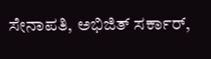ಸೇನಾಪತಿ, ಅಭಿಜಿತ್ ಸರ್ಕಾರ್,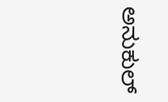ಅನುಕುಲ್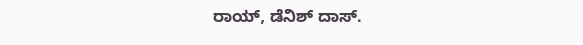ರಾಯ್, ಡೆನಿಶ್ ದಾಸ್.